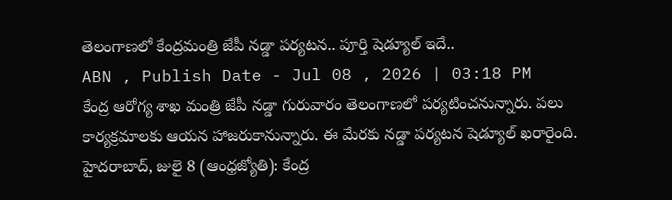తెలంగాణలో కేంద్రమంత్రి జేపీ నడ్డా పర్యటన.. పూర్తి షెడ్యూల్ ఇదే..
ABN , Publish Date - Jul 08 , 2026 | 03:18 PM
కేంద్ర ఆరోగ్య శాఖ మంత్రి జేపీ నడ్డా గురువారం తెలంగాణలో పర్యటించనున్నారు. పలు కార్యక్రమాలకు ఆయన హాజరుకానున్నారు. ఈ మేరకు నడ్డా పర్యటన షెడ్యూల్ ఖరారైంది.
హైదరాబాద్, జులై 8 (ఆంధ్రజ్యోతి): కేంద్ర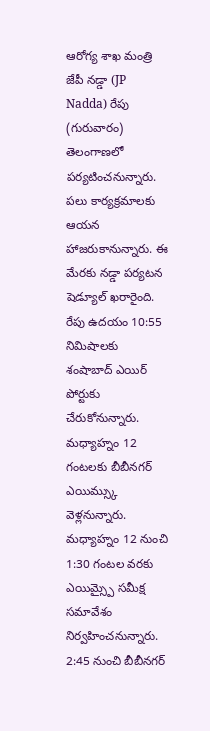ఆరోగ్య శాఖ మంత్రి జేపీ నడ్డా (JP Nadda) రేపు (గురువారం) తెలంగాణలో పర్యటించనున్నారు. పలు కార్యక్రమాలకు ఆయన హాజరుకానున్నారు. ఈ మేరకు నడ్డా పర్యటన షెడ్యూల్ ఖరారైంది. రేపు ఉదయం 10:55 నిమిషాలకు శంషాబాద్ ఎయిర్ పోర్టుకు చేరుకోనున్నారు. మధ్యాహ్నం 12 గంటలకు బీబీనగర్ ఎయిమ్స్కు వెళ్లనున్నారు. మధ్యాహ్నం 12 నుంచి 1:30 గంటల వరకు ఎయిమ్స్పై సమీక్ష సమావేశం నిర్వహించనున్నారు. 2:45 నుంచి బీబీనగర్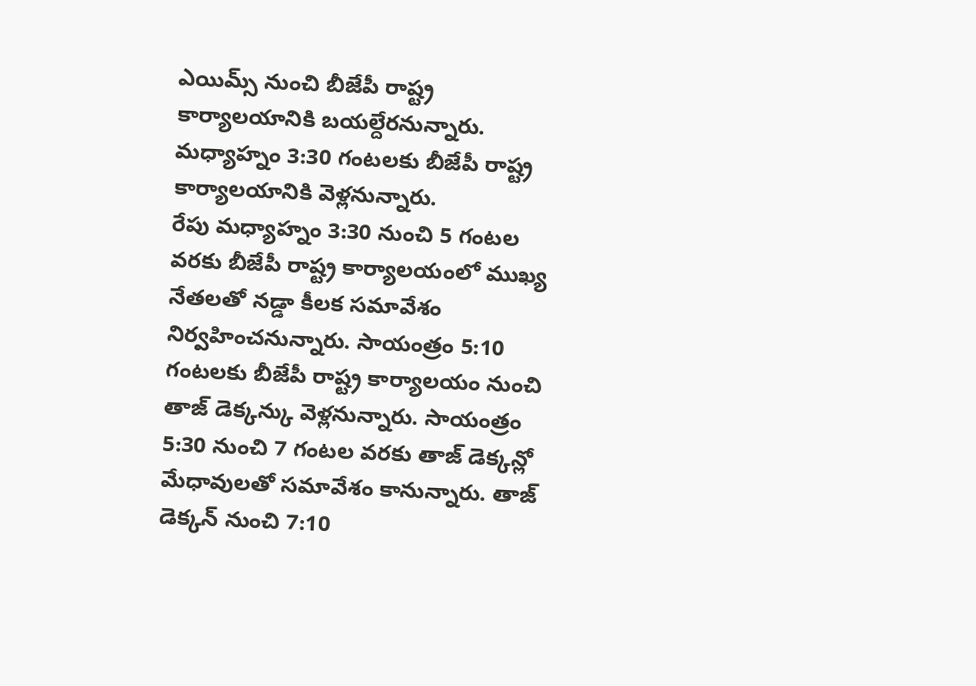ఎయిమ్స్ నుంచి బీజేపీ రాష్ట్ర కార్యాలయానికి బయల్దేరనున్నారు. మధ్యాహ్నం 3:30 గంటలకు బీజేపీ రాష్ట్ర కార్యాలయానికి వెళ్లనున్నారు.
రేపు మధ్యాహ్నం 3:30 నుంచి 5 గంటల వరకు బీజేపీ రాష్ట్ర కార్యాలయంలో ముఖ్య నేతలతో నడ్డా కీలక సమావేశం నిర్వహించనున్నారు. సాయంత్రం 5:10 గంటలకు బీజేపీ రాష్ట్ర కార్యాలయం నుంచి తాజ్ డెక్కన్కు వెళ్లనున్నారు. సాయంత్రం 5:30 నుంచి 7 గంటల వరకు తాజ్ డెక్కన్లో మేధావులతో సమావేశం కానున్నారు. తాజ్ డెక్కన్ నుంచి 7:10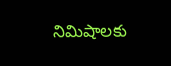నిమిషాలకు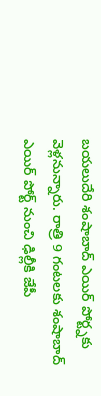బయలుదేరి శంషాబాద్ ఎయిర్ పోర్ట్నకు వెళ్లనున్నారు. రాత్రి 9 గంటలకు శంషాబాద్ ఎయిర్ పోర్ట్ నుంచి ఢిల్లీకి జేపీ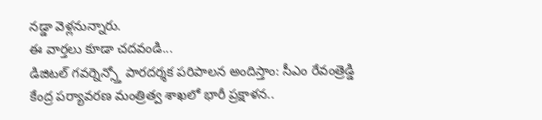నడ్డా వెళ్లనున్నారు.
ఈ వార్తలు కూడా చదవండి...
డిజిటల్ గవర్నెన్స్తో పారదర్శక పరిపాలన అందిస్తాం: సీఎం రేవంత్రెడ్డి
కేంద్ర పర్యావరణ మంత్రిత్వ శాఖలో భారీ ప్రక్షాళన..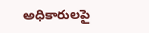అధికారులపై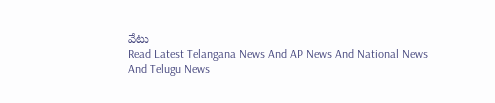వేటు
Read Latest Telangana News And AP News And National News
And Telugu News